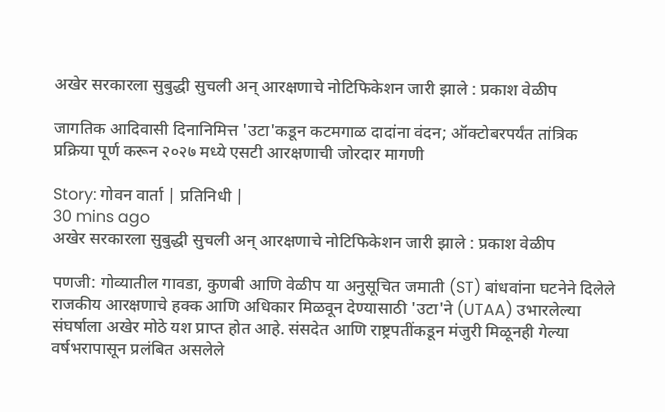अखेर सरकारला सुबुद्धी सुचली अन् आरक्षणाचे नोटिफिकेशन जारी झाले : प्रकाश वेळीप

जागतिक आदिवासी दिनानिमित्त 'उटा'कडून कटमगाळ दादांना वंदन; ऑक्टोबरपर्यंत तांत्रिक प्रक्रिया पूर्ण करून २०२७ मध्ये एसटी आरक्षणाची जोरदार मागणी

Story: गोवन वार्ता | प्रतिनिधी |
30 mins ago
अखेर सरकारला सुबुद्धी सुचली अन् आरक्षणाचे नोटिफिकेशन जारी झाले : प्रकाश वेळीप

पणजी: गोव्यातील गावडा, कुणबी आणि वेळीप या अनुसूचित जमाती (ST) बांधवांना घटनेने दिलेले राजकीय आरक्षणाचे हक्क आणि अधिकार मिळवून देण्यासाठी 'उटा'ने (UTAA) उभारलेल्या संघर्षाला अखेर मोठे यश प्राप्त होत आहे. संसदेत आणि राष्ट्रपतींकडून मंजुरी मिळूनही गेल्या वर्षभरापासून प्रलंबित असलेले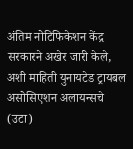अंतिम नोटिफिकेशन केंद्र सरकारने अखेर जारी केले, अशी माहिती युनायटेड ट्रायबल असोसिएशन अलायन्सचे (उटा)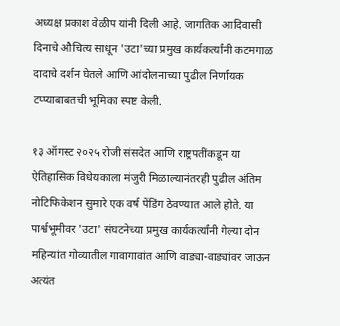अध्यक्ष प्रकाश वेळीप यांनी दिली आहे. जागतिक आदिवासी दिनाचे औचित्य साधून 'उटा'च्या प्रमुख कार्यकर्त्यांनी कटमगाळ दादाचे दर्शन घेतले आणि आंदोलनाच्या पुढील निर्णायक टप्प्याबाबतची भूमिका स्पष्ट केली.

१३ ऑगस्ट २०२५ रोजी संसदेत आणि राष्ट्रपतींकडून या ऐतिहासिक विधेयकाला मंजुरी मिळाल्यानंतरही पुढील अंतिम नोटिफिकेशन सुमारे एक वर्ष पेंडिंग ठेवण्यात आले होते. या पार्श्वभूमीवर 'उटा' संघटनेच्या प्रमुख कार्यकर्त्यांनी गेल्या दोन महिन्यांत गोव्यातील गावागावांत आणि वाड्या-वाड्यांवर जाऊन अत्यंत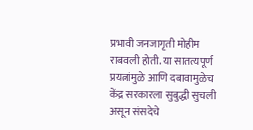प्रभावी जनजागृती मोहीम राबवली होती. या सातत्यपूर्ण प्रयत्नांमुळे आणि दबावामुळेच केंद्र सरकारला सुबुद्धी सुचली असून संसदेचे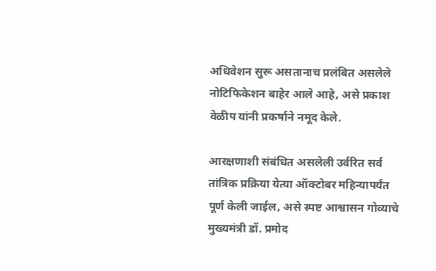अधिवेशन सुरू असतानाच प्रलंबित असलेले नोटिफिकेशन बाहेर आले आहे, असे प्रकाश वेळीप यांनी प्रकर्षाने नमूद केले.

आरक्षणाशी संबंधित असलेली उर्वरित सर्व तांत्रिक प्रक्रिया येत्या ऑक्टोबर महिन्यापर्यंत पूर्ण केली जाईल, असे स्पष्ट आश्वासन गोव्याचे मुख्यमंत्री डॉ. प्रमोद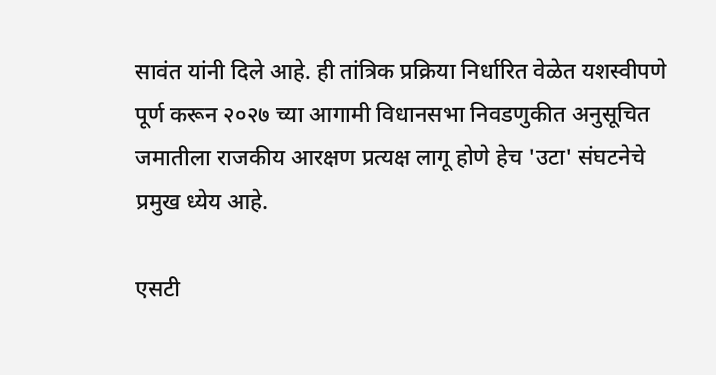सावंत यांनी दिले आहे. ही तांत्रिक प्रक्रिया निर्धारित वेळेत यशस्वीपणे पूर्ण करून २०२७ च्या आगामी विधानसभा निवडणुकीत अनुसूचित जमातीला राजकीय आरक्षण प्रत्यक्ष लागू होणे हेच 'उटा' संघटनेचे प्रमुख ध्येय आहे.

एसटी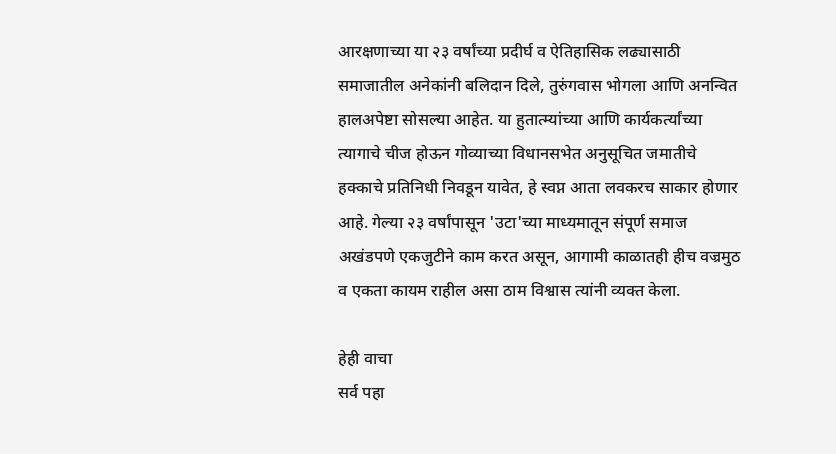आरक्षणाच्या या २३ वर्षांच्या प्रदीर्घ व ऐतिहासिक लढ्यासाठी समाजातील अनेकांनी बलिदान दिले, तुरुंगवास भोगला आणि अनन्वित हालअपेष्टा सोसल्या आहेत. या हुतात्म्यांच्या आणि कार्यकर्त्यांच्या त्यागाचे चीज होऊन गोव्याच्या विधानसभेत अनुसूचित जमातीचे हक्काचे प्रतिनिधी निवडून यावेत, हे स्वप्न आता लवकरच साकार होणार आहे. गेल्या २३ वर्षांपासून 'उटा'च्या माध्यमातून संपूर्ण समाज अखंडपणे एकजुटीने काम करत असून, आगामी काळातही हीच वज्रमुठ व एकता कायम राहील असा ठाम विश्वास त्यांनी व्यक्त केला.

हेही वाचा
सर्व पहा